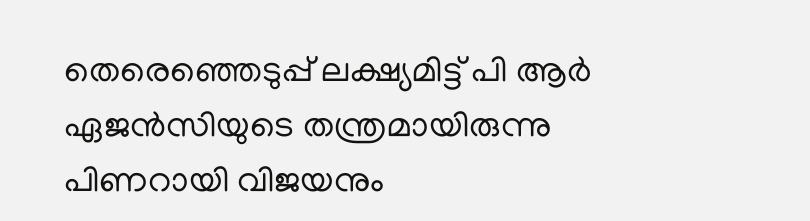തെരെഞ്ഞെടുപ്പ് ലക്ഷ്യമിട്ട് പി ആർ ഏജൻസിയുടെ തന്ത്രമായിരുന്നു പിണറായി വിജയനും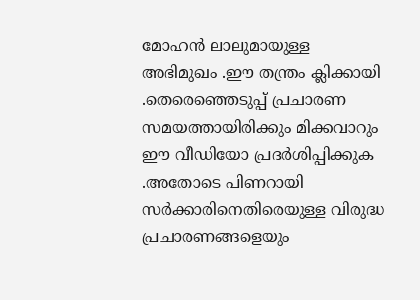മോഹൻ ലാലുമായുള്ള അഭിമുഖം .ഈ തന്ത്രം ക്ലിക്കായി .തെരെഞ്ഞെടുപ്പ് പ്രചാരണ സമയത്തായിരിക്കും മിക്കവാറും ഈ വീഡിയോ പ്രദർശിപ്പിക്കുക .അതോടെ പിണറായി സർക്കാരിനെതിരെയുള്ള വിരുദ്ധ പ്രചാരണങ്ങളെയും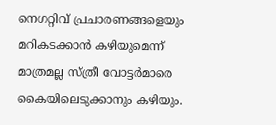നെഗറ്റിവ് പ്രചാരണങ്ങളെയും മറികടക്കാൻ കഴിയുമെന്ന് മാത്രമല്ല സ്ത്രീ വോട്ടർമാരെ കൈയിലെടുക്കാനും കഴിയും.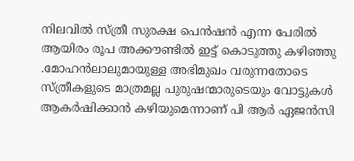നിലവിൽ സ്ത്രീ സുരക്ഷ പെൻഷൻ എന്ന പേരിൽ ആയിരം രൂപ അക്കൗണ്ടിൽ ഇട്ട് കൊടുത്തു കഴിഞ്ഞു .മോഹൻലാലുമായുള്ള അഭിമുഖം വരുന്നതോടെ സ്ത്രീകളുടെ മാത്രമല്ല പുരുഷന്മാരുടെയും വോട്ടുകൾ ആകർഷിക്കാൻ കഴിയുമെന്നാണ് പി ആർ ഏജൻസി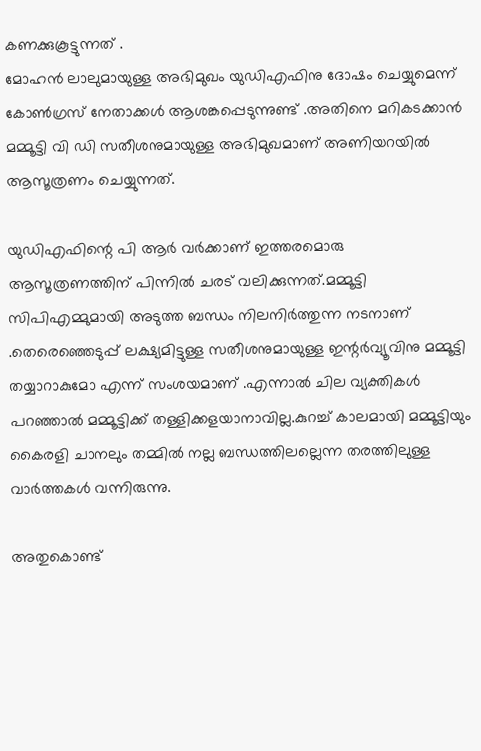കണക്കുകൂട്ടുന്നത് .
മോഹൻ ലാലുമായുള്ള അഭിമുഖം യുഡിഎഫിനു ദോഷം ചെയ്യുമെന്ന് കോൺഗ്രസ് നേതാക്കൾ ആശങ്കപ്പെടുന്നുണ്ട് .അതിനെ മറികടക്കാൻ മമ്മൂട്ടി വി ഡി സതീശനുമായുള്ള അഭിമുഖമാണ് അണിയറയിൽ ആസൂത്രണം ചെയ്യുന്നത്.

യുഡിഎഫിന്റെ പി ആർ വർക്കാണ് ഇത്തരമൊരു ആസൂത്രണത്തിന് പിന്നിൽ ചരട് വലിക്കുന്നത്.മമ്മൂട്ടി സിപിഎമ്മുമായി അടുത്ത ബന്ധം നിലനിർത്തുന്ന നടനാണ് .തെരെഞ്ഞെടുപ്പ് ലക്ഷ്യമിട്ടുള്ള സതീശനുമായുള്ള ഇന്റർവ്യൂവിനു മമ്മൂട്ടി തയ്യാറാകുമോ എന്ന് സംശയമാണ് .എന്നാൽ ചില വ്യക്തികൾ പറഞ്ഞാൽ മമ്മൂട്ടിക്ക് തള്ളിക്കളയാനാവില്ല.കുറച്ച് കാലമായി മമ്മൂട്ടിയും കൈരളി ചാനലും തമ്മിൽ നല്ല ബന്ധത്തിലല്ലെന്ന തരത്തിലുള്ള വാർത്തകൾ വന്നിരുന്നു.

അതുകൊണ്ട്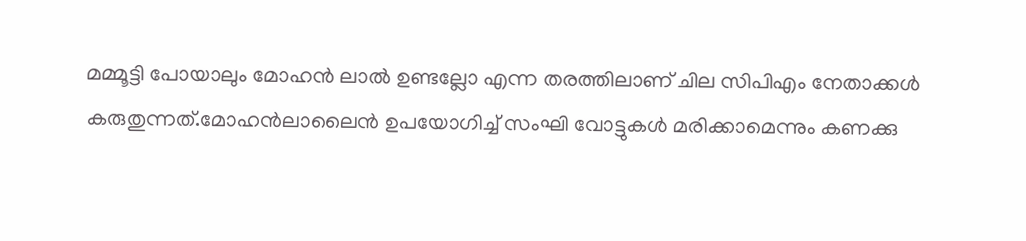മമ്മൂട്ടി പോയാലും മോഹൻ ലാൽ ഉണ്ടല്ലോ എന്ന തരത്തിലാണ് ചില സിപിഎം നേതാക്കൾ കരുതുന്നത്.മോഹൻലാലൈൻ ഉപയോഗിച്ച് സംഘി വോട്ടുകൾ മരിക്കാമെന്നും കണക്കു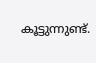കൂട്ടുന്നുണ്ട്.